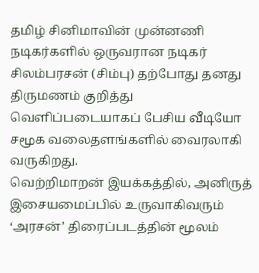தமிழ் சினிமாவின் முன்னணி நடிகர்களில் ஒருவரான நடிகர் சிலம்பரசன் (சிம்பு) தற்போது தனது திருமணம் குறித்து வெளிப்படையாகப் பேசிய வீடியோ சமூக வலைதளங்களில் வைரலாகி வருகிறது.
வெற்றிமாறன் இயக்கத்தில், அனிருத் இசையமைப்பில் உருவாகிவரும் ‘அரசன்’ திரைப்படத்தின் மூலம்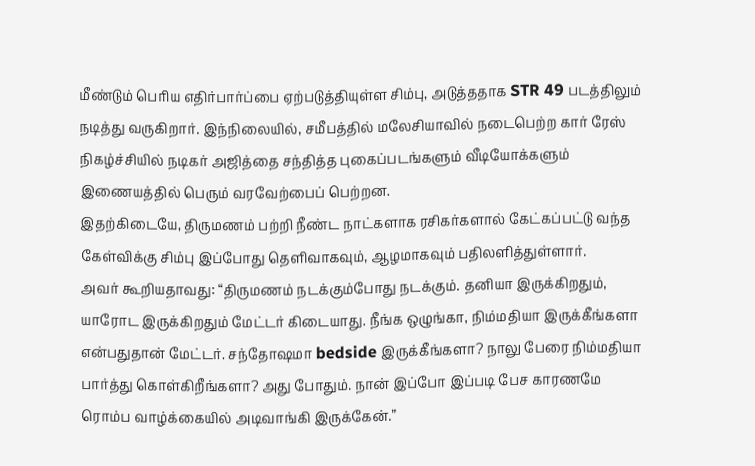மீண்டும் பெரிய எதிர்பார்ப்பை ஏற்படுத்தியுள்ள சிம்பு, அடுத்ததாக STR 49 படத்திலும் நடித்து வருகிறார். இந்நிலையில், சமீபத்தில் மலேசியாவில் நடைபெற்ற கார் ரேஸ் நிகழ்ச்சியில் நடிகர் அஜித்தை சந்தித்த புகைப்படங்களும் வீடியோக்களும் இணையத்தில் பெரும் வரவேற்பைப் பெற்றன.
இதற்கிடையே, திருமணம் பற்றி நீண்ட நாட்களாக ரசிகர்களால் கேட்கப்பட்டு வந்த கேள்விக்கு சிம்பு இப்போது தெளிவாகவும், ஆழமாகவும் பதிலளித்துள்ளார்.
அவர் கூறியதாவது: “திருமணம் நடக்கும்போது நடக்கும். தனியா இருக்கிறதும், யாரோட இருக்கிறதும் மேட்டர் கிடையாது. நீங்க ஒழுங்கா, நிம்மதியா இருக்கீங்களா என்பதுதான் மேட்டர். சந்தோஷமா bedside இருக்கீங்களா? நாலு பேரை நிம்மதியா பார்த்து கொள்கிறீங்களா? அது போதும். நான் இப்போ இப்படி பேச காரணமே ரொம்ப வாழ்க்கையில் அடிவாங்கி இருக்கேன்.”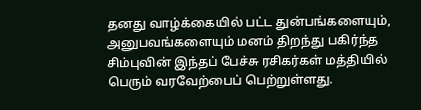தனது வாழ்க்கையில் பட்ட துன்பங்களையும், அனுபவங்களையும் மனம் திறந்து பகிர்ந்த சிம்புவின் இந்தப் பேச்சு ரசிகர்கள் மத்தியில் பெரும் வரவேற்பைப் பெற்றுள்ளது.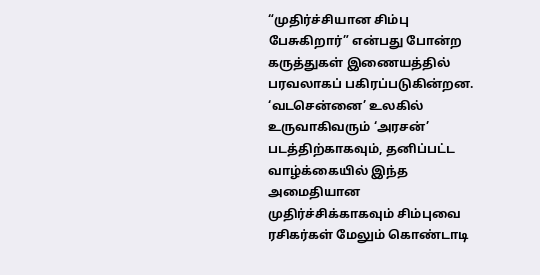“முதிர்ச்சியான சிம்பு பேசுகிறார்” என்பது போன்ற கருத்துகள் இணையத்தில் பரவலாகப் பகிரப்படுகின்றன.
‘வடசென்னை’ உலகில் உருவாகிவரும் ‘அரசன்’ படத்திற்காகவும், தனிப்பட்ட வாழ்க்கையில் இந்த அமைதியான முதிர்ச்சிக்காகவும் சிம்புவை ரசிகர்கள் மேலும் கொண்டாடி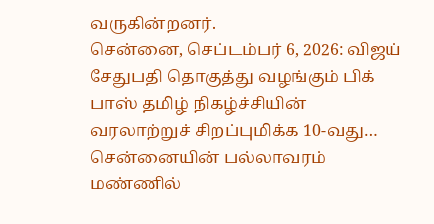வருகின்றனர்.
சென்னை, செப்டம்பர் 6, 2026: விஜய் சேதுபதி தொகுத்து வழங்கும் பிக் பாஸ் தமிழ் நிகழ்ச்சியின் வரலாற்றுச் சிறப்புமிக்க 10-வது…
சென்னையின் பல்லாவரம் மண்ணில்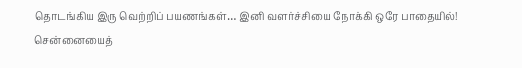தொடங்கிய இரு வெற்றிப் பயணங்கள்… இனி வளர்ச்சியை நோக்கி ஒரே பாதையில்! சென்னையைத்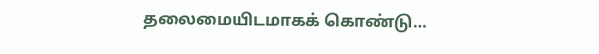தலைமையிடமாகக் கொண்டு…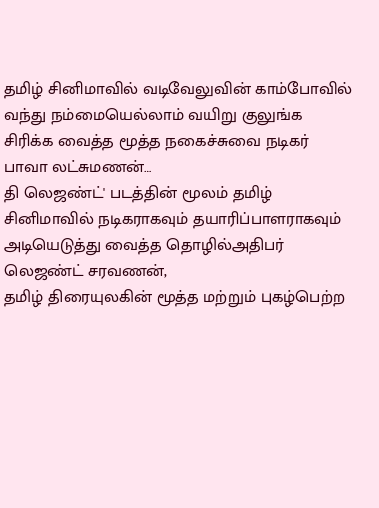தமிழ் சினிமாவில் வடிவேலுவின் காம்போவில் வந்து நம்மையெல்லாம் வயிறு குலுங்க சிரிக்க வைத்த மூத்த நகைச்சுவை நடிகர் பாவா லட்சுமணன்…
தி லெஜண்ட்' படத்தின் மூலம் தமிழ் சினிமாவில் நடிகராகவும் தயாரிப்பாளராகவும் அடியெடுத்து வைத்த தொழில்அதிபர் லெஜண்ட் சரவணன்,
தமிழ் திரையுலகின் மூத்த மற்றும் புகழ்பெற்ற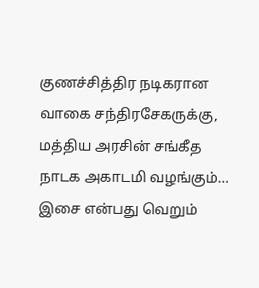குணச்சித்திர நடிகரான வாகை சந்திரசேகருக்கு, மத்திய அரசின் சங்கீத நாடக அகாடமி வழங்கும்…
இசை என்பது வெறும்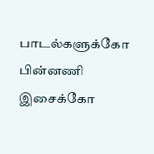பாடல்களுக்கோ பின்னணி இசைக்கோ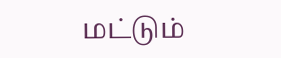மட்டும்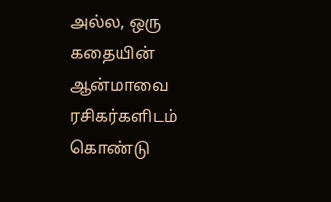அல்ல, ஒரு கதையின் ஆன்மாவை ரசிகர்களிடம் கொண்டு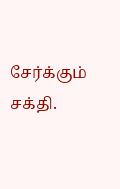சேர்க்கும் சக்தி.